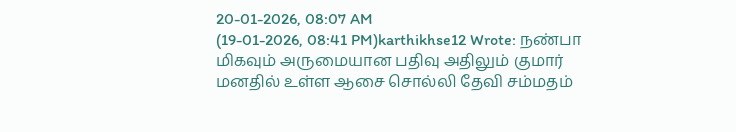20-01-2026, 08:07 AM
(19-01-2026, 08:41 PM)karthikhse12 Wrote: நண்பா மிகவும் அருமையான பதிவு அதிலும் குமார் மனதில் உள்ள ஆசை சொல்லி தேவி சம்மதம்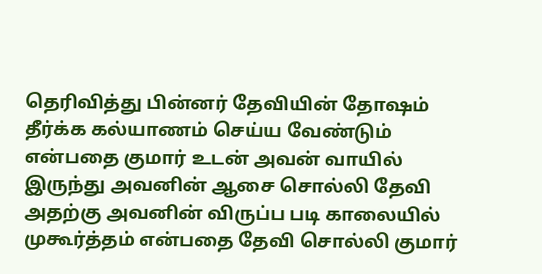தெரிவித்து பின்னர் தேவியின் தோஷம் தீர்க்க கல்யாணம் செய்ய வேண்டும் என்பதை குமார் உடன் அவன் வாயில் இருந்து அவனின் ஆசை சொல்லி தேவி அதற்கு அவனின் விருப்ப படி காலையில் முகூர்த்தம் என்பதை தேவி சொல்லி குமார்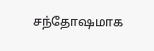சந்தோஷமாக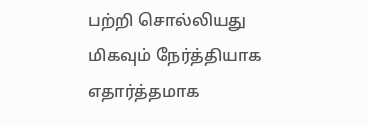பற்றி சொல்லியது மிகவும் நேர்த்தியாக எதார்த்தமாக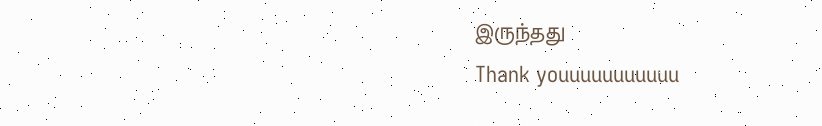இருந்தது
Thank youuuuuuuuuuu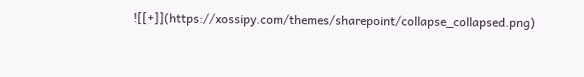![[+]](https://xossipy.com/themes/sharepoint/collapse_collapsed.png)